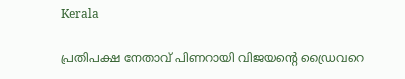Kerala

പ്രതിപക്ഷ നേതാവ് പിണറായി വിജയന്റെ ഡ്രൈവറെ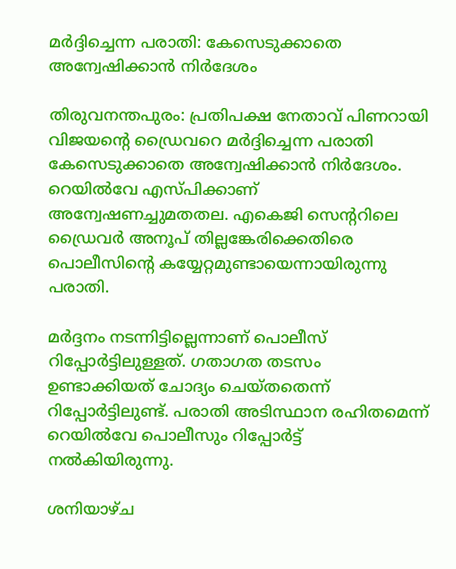മര്‍ദ്ദിച്ചെന്ന പരാതി: കേസെടുക്കാതെ അന്വേഷിക്കാന്‍ നിര്‍ദേശം

തിരുവനന്തപുരം: പ്രതിപക്ഷ നേതാവ് പിണറായി വിജയന്റെ ഡ്രൈവറെ മര്‍ദ്ദിച്ചെന്ന പരാതി കേസെടുക്കാതെ അന്വേഷിക്കാന്‍ നിര്‍ദേശം. റെയില്‍വേ എസ്പിക്കാണ് അന്വേഷണച്ചുമതതല. എകെജി സെന്ററിലെ ഡ്രൈവര്‍ അനൂപ് തില്ലങ്കേരിക്കെതിരെ പൊലീസിന്റെ കയ്യേറ്റമുണ്ടായെന്നായിരുന്നു പരാതി.

മര്‍ദ്ദനം നടന്നിട്ടില്ലെന്നാണ് പൊലീസ് റിപ്പോര്‍ട്ടിലുള്ളത്. ഗതാഗത തടസം ഉണ്ടാക്കിയത് ചോദ്യം ചെയ്തതെന്ന് റിപ്പോര്‍ട്ടിലുണ്ട്. പരാതി അടിസ്ഥാന രഹിതമെന്ന് റെയില്‍വേ പൊലീസും റിപ്പോര്‍ട്ട് നല്‍കിയിരുന്നു.

ശനിയാഴ്ച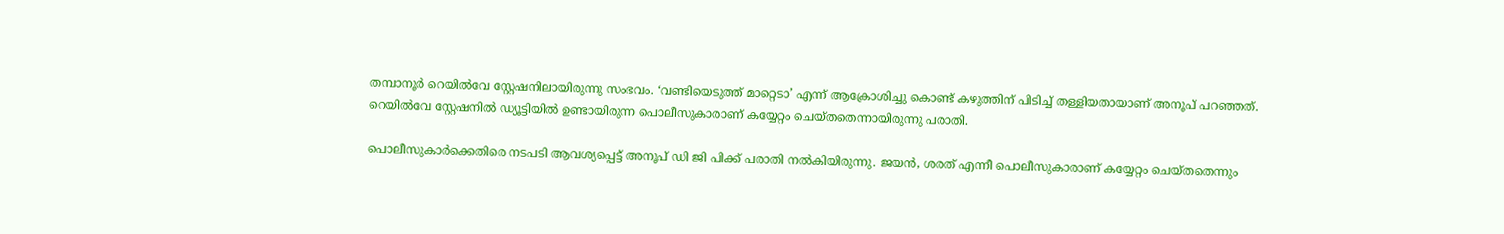തമ്പാനൂര്‍ റെയില്‍വേ സ്റ്റേഷനിലായിരുന്നു സംഭവം. ‘വണ്ടിയെടുത്ത് മാറ്റെടാ’ എന്ന് ആക്രോശിച്ചു കൊണ്ട് കഴുത്തിന് പിടിച്ച് തള്ളിയതായാണ് അനൂപ് പറഞ്ഞത്. റെയില്‍വേ സ്റ്റേഷനില്‍ ഡ്യൂട്ടിയില്‍ ഉണ്ടായിരുന്ന പൊലീസുകാരാണ് കയ്യേറ്റം ചെയ്തതെന്നായിരുന്നു പരാതി.

പൊലീസുകാര്‍ക്കെതിരെ നടപടി ആവശ്യപ്പെട്ട് അനൂപ് ഡി ജി പിക്ക് പരാതി നല്‍കിയിരുന്നു. ജയന്‍, ശരത് എന്നീ പൊലീസുകാരാണ് കയ്യേറ്റം ചെയ്തതെന്നും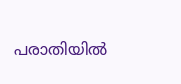പരാതിയില്‍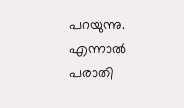പറയുന്നു. എന്നാല്‍ പരാതി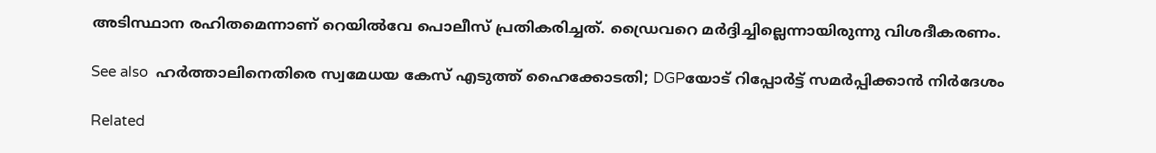അടിസ്ഥാന രഹിതമെന്നാണ് റെയില്‍വേ പൊലീസ് പ്രതികരിച്ചത്. ഡ്രൈവറെ മര്‍ദ്ദിച്ചില്ലെന്നായിരുന്നു വിശദീകരണം.

See also  ഹർത്താലിനെതിരെ സ്വമേധയ കേസ് എടുത്ത് ഹൈക്കോടതി; DGPയോട് റിപ്പോർട്ട്‌ സമർപ്പിക്കാൻ നിർദേശം

Related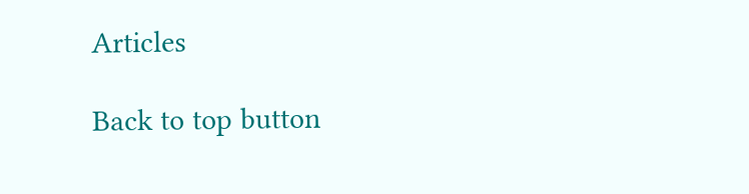Articles

Back to top button